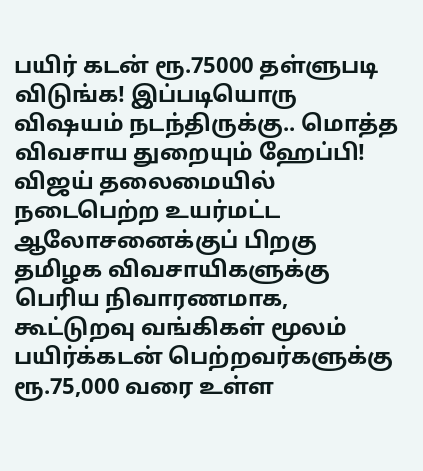பயிர் கடன் ரூ.75000 தள்ளுபடி விடுங்க! இப்படியொரு விஷயம் நடந்திருக்கு.. மொத்த விவசாய துறையும் ஹேப்பி!
விஜய் தலைமையில் நடைபெற்ற உயர்மட்ட ஆலோசனைக்குப் பிறகு தமிழக விவசாயிகளுக்கு பெரிய நிவாரணமாக, கூட்டுறவு வங்கிகள் மூலம் பயிர்க்கடன் பெற்றவர்களுக்கு ரூ.75,000 வரை உள்ள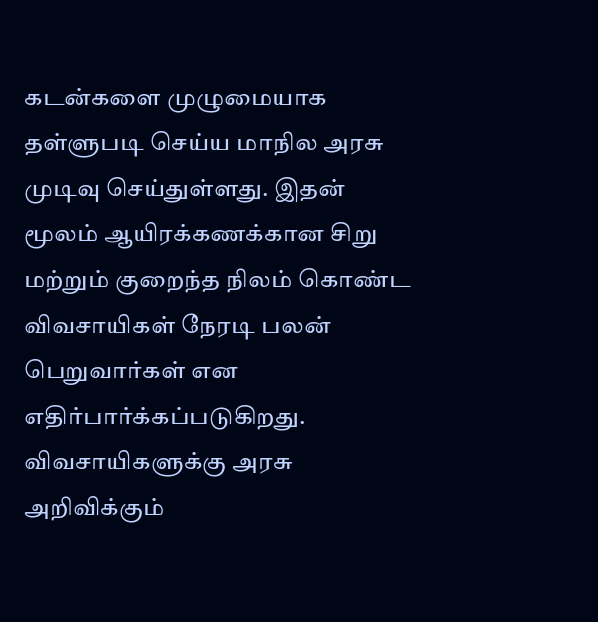கடன்களை முழுமையாக தள்ளுபடி செய்ய மாநில அரசு முடிவு செய்துள்ளது. இதன் மூலம் ஆயிரக்கணக்கான சிறு மற்றும் குறைந்த நிலம் கொண்ட விவசாயிகள் நேரடி பலன் பெறுவார்கள் என எதிர்பார்க்கப்படுகிறது.
விவசாயிகளுக்கு அரசு அறிவிக்கும்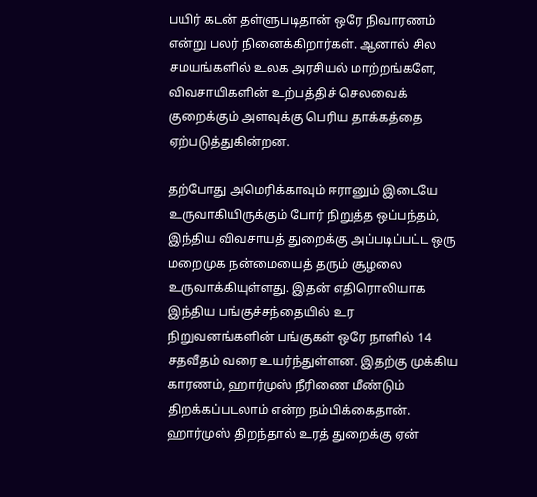பயிர் கடன் தள்ளுபடிதான் ஒரே நிவாரணம் என்று பலர் நினைக்கிறார்கள். ஆனால் சில சமயங்களில் உலக அரசியல் மாற்றங்களே, விவசாயிகளின் உற்பத்திச் செலவைக் குறைக்கும் அளவுக்கு பெரிய தாக்கத்தை ஏற்படுத்துகின்றன.

தற்போது அமெரிக்காவும் ஈரானும் இடையே உருவாகியிருக்கும் போர் நிறுத்த ஒப்பந்தம், இந்திய விவசாயத் துறைக்கு அப்படிப்பட்ட ஒரு மறைமுக நன்மையைத் தரும் சூழலை உருவாக்கியுள்ளது. இதன் எதிரொலியாக இந்திய பங்குச்சந்தையில் உர நிறுவனங்களின் பங்குகள் ஒரே நாளில் 14 சதவீதம் வரை உயர்ந்துள்ளன. இதற்கு முக்கிய காரணம், ஹார்முஸ் நீரிணை மீண்டும் திறக்கப்படலாம் என்ற நம்பிக்கைதான்.
ஹார்முஸ் திறந்தால் உரத் துறைக்கு ஏன்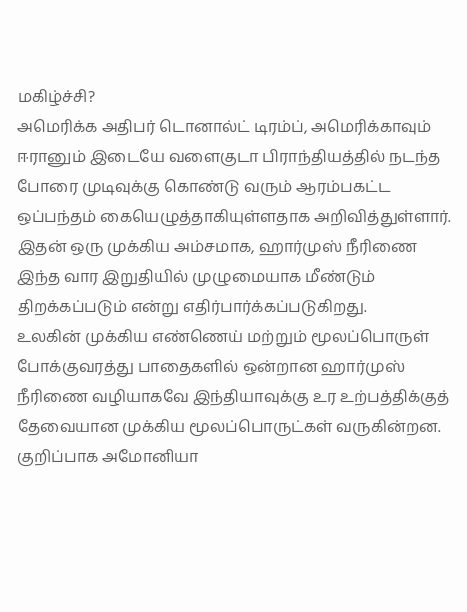மகிழ்ச்சி?
அமெரிக்க அதிபர் டொனால்ட் டிரம்ப், அமெரிக்காவும் ஈரானும் இடையே வளைகுடா பிராந்தியத்தில் நடந்த போரை முடிவுக்கு கொண்டு வரும் ஆரம்பகட்ட ஒப்பந்தம் கையெழுத்தாகியுள்ளதாக அறிவித்துள்ளார். இதன் ஒரு முக்கிய அம்சமாக, ஹார்முஸ் நீரிணை இந்த வார இறுதியில் முழுமையாக மீண்டும் திறக்கப்படும் என்று எதிர்பார்க்கப்படுகிறது.
உலகின் முக்கிய எண்ணெய் மற்றும் மூலப்பொருள் போக்குவரத்து பாதைகளில் ஒன்றான ஹார்முஸ் நீரிணை வழியாகவே இந்தியாவுக்கு உர உற்பத்திக்குத் தேவையான முக்கிய மூலப்பொருட்கள் வருகின்றன. குறிப்பாக அமோனியா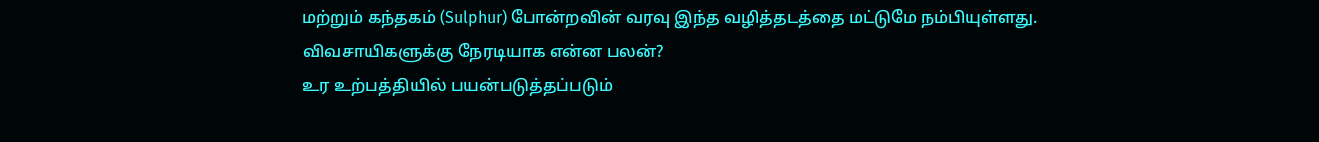மற்றும் கந்தகம் (Sulphur) போன்றவின் வரவு இந்த வழித்தடத்தை மட்டுமே நம்பியுள்ளது.
விவசாயிகளுக்கு நேரடியாக என்ன பலன்?
உர உற்பத்தியில் பயன்படுத்தப்படும்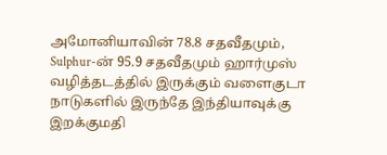அமோனியாவின் 78.8 சதவீதமும், Sulphur-ன் 95.9 சதவீதமும் ஹார்முஸ் வழித்தடத்தில் இருக்கும் வளைகுடா நாடுகளில் இருந்தே இந்தியாவுக்கு இறக்குமதி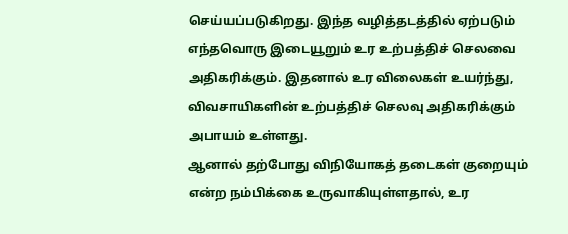செய்யப்படுகிறது. இந்த வழித்தடத்தில் ஏற்படும் எந்தவொரு இடையூறும் உர உற்பத்திச் செலவை அதிகரிக்கும். இதனால் உர விலைகள் உயர்ந்து, விவசாயிகளின் உற்பத்திச் செலவு அதிகரிக்கும் அபாயம் உள்ளது.
ஆனால் தற்போது விநியோகத் தடைகள் குறையும் என்ற நம்பிக்கை உருவாகியுள்ளதால், உர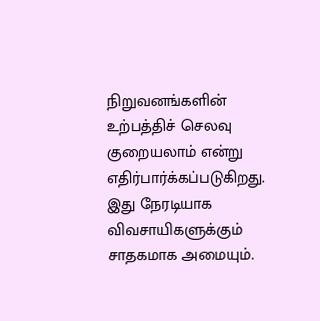நிறுவனங்களின் உற்பத்திச் செலவு குறையலாம் என்று எதிர்பார்க்கப்படுகிறது. இது நேரடியாக விவசாயிகளுக்கும் சாதகமாக அமையும்.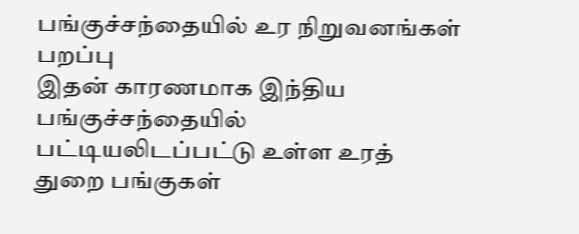பங்குச்சந்தையில் உர நிறுவனங்கள் பறப்பு
இதன் காரணமாக இந்திய பங்குச்சந்தையில் பட்டியலிடப்பட்டு உள்ள உரத் துறை பங்குகள்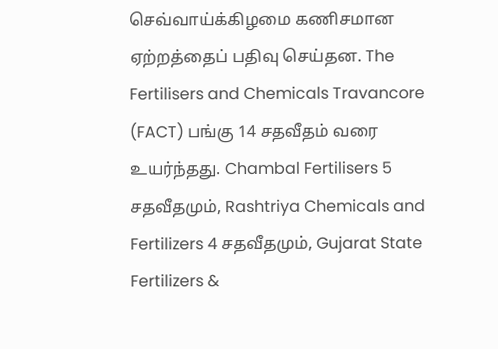செவ்வாய்க்கிழமை கணிசமான ஏற்றத்தைப் பதிவு செய்தன. The Fertilisers and Chemicals Travancore (FACT) பங்கு 14 சதவீதம் வரை உயர்ந்தது. Chambal Fertilisers 5 சதவீதமும், Rashtriya Chemicals and Fertilizers 4 சதவீதமும், Gujarat State Fertilizers &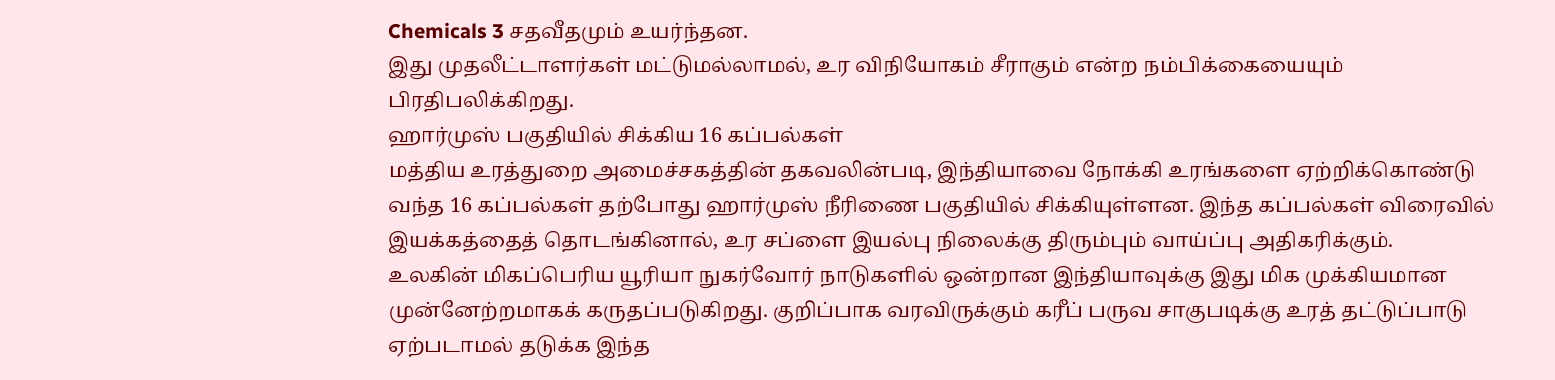Chemicals 3 சதவீதமும் உயர்ந்தன.
இது முதலீட்டாளர்கள் மட்டுமல்லாமல், உர விநியோகம் சீராகும் என்ற நம்பிக்கையையும் பிரதிபலிக்கிறது.
ஹார்முஸ் பகுதியில் சிக்கிய 16 கப்பல்கள்
மத்திய உரத்துறை அமைச்சகத்தின் தகவலின்படி, இந்தியாவை நோக்கி உரங்களை ஏற்றிக்கொண்டு வந்த 16 கப்பல்கள் தற்போது ஹார்முஸ் நீரிணை பகுதியில் சிக்கியுள்ளன. இந்த கப்பல்கள் விரைவில் இயக்கத்தைத் தொடங்கினால், உர சப்ளை இயல்பு நிலைக்கு திரும்பும் வாய்ப்பு அதிகரிக்கும்.
உலகின் மிகப்பெரிய யூரியா நுகர்வோர் நாடுகளில் ஒன்றான இந்தியாவுக்கு இது மிக முக்கியமான முன்னேற்றமாகக் கருதப்படுகிறது. குறிப்பாக வரவிருக்கும் கரீப் பருவ சாகுபடிக்கு உரத் தட்டுப்பாடு ஏற்படாமல் தடுக்க இந்த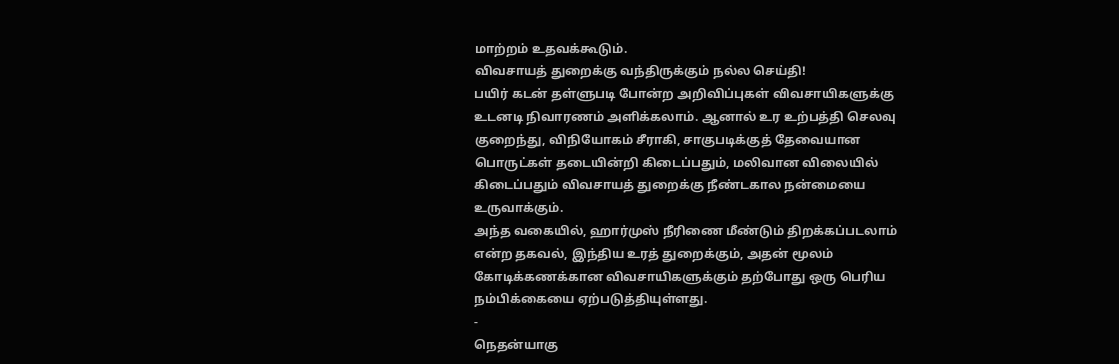மாற்றம் உதவக்கூடும்.
விவசாயத் துறைக்கு வந்திருக்கும் நல்ல செய்தி!
பயிர் கடன் தள்ளுபடி போன்ற அறிவிப்புகள் விவசாயிகளுக்கு உடனடி நிவாரணம் அளிக்கலாம். ஆனால் உர உற்பத்தி செலவு குறைந்து, விநியோகம் சீராகி, சாகுபடிக்குத் தேவையான பொருட்கள் தடையின்றி கிடைப்பதும், மலிவான விலையில் கிடைப்பதும் விவசாயத் துறைக்கு நீண்டகால நன்மையை உருவாக்கும்.
அந்த வகையில், ஹார்முஸ் நீரிணை மீண்டும் திறக்கப்படலாம் என்ற தகவல், இந்திய உரத் துறைக்கும், அதன் மூலம் கோடிக்கணக்கான விவசாயிகளுக்கும் தற்போது ஒரு பெரிய நம்பிக்கையை ஏற்படுத்தியுள்ளது.
-
நெதன்யாகு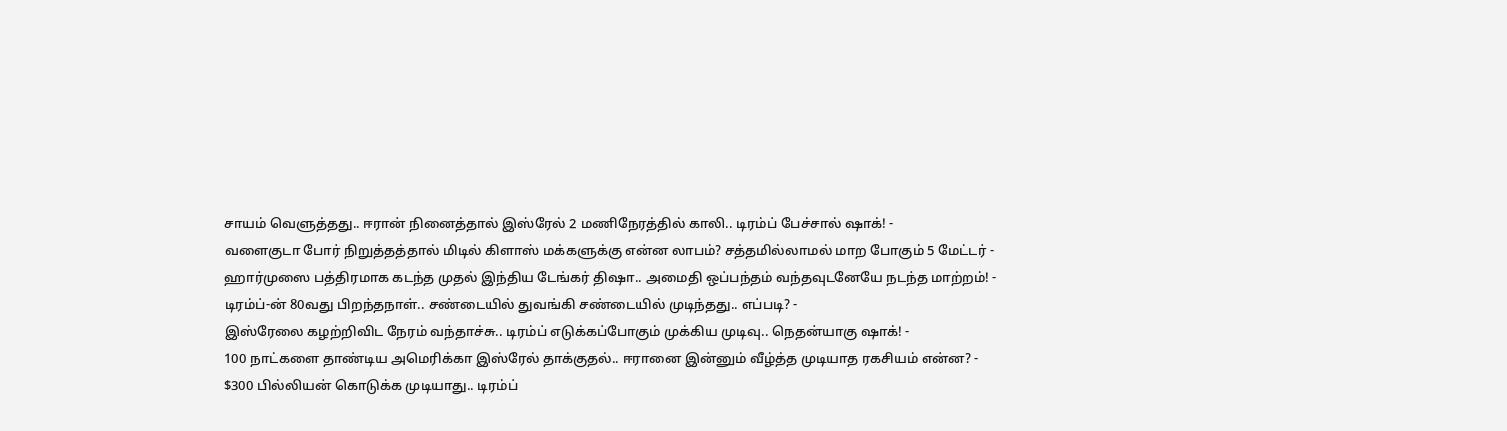சாயம் வெளுத்தது.. ஈரான் நினைத்தால் இஸ்ரேல் 2 மணிநேரத்தில் காலி.. டிரம்ப் பேச்சால் ஷாக்! -
வளைகுடா போர் நிறுத்தத்தால் மிடில் கிளாஸ் மக்களுக்கு என்ன லாபம்? சத்தமில்லாமல் மாற போகும் 5 மேட்டர் -
ஹார்முஸை பத்திரமாக கடந்த முதல் இந்திய டேங்கர் திஷா.. அமைதி ஒப்பந்தம் வந்தவுடனேயே நடந்த மாற்றம்! -
டிரம்ப்-ன் 80வது பிறந்தநாள்.. சண்டையில் துவங்கி சண்டையில் முடிந்தது.. எப்படி? -
இஸ்ரேலை கழற்றிவிட நேரம் வந்தாச்சு.. டிரம்ப் எடுக்கப்போகும் முக்கிய முடிவு.. நெதன்யாகு ஷாக்! -
100 நாட்களை தாண்டிய அமெரிக்கா இஸ்ரேல் தாக்குதல்.. ஈரானை இன்னும் வீழ்த்த முடியாத ரகசியம் என்ன? -
$300 பில்லியன் கொடுக்க முடியாது.. டிரம்ப்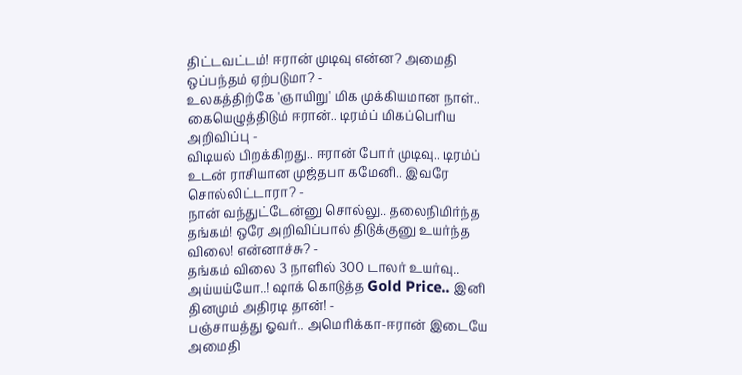திட்டவட்டம்! ஈரான் முடிவு என்ன? அமைதி ஒப்பந்தம் ஏற்படுமா? -
உலகத்திற்கே 'ஞாயிறு' மிக முக்கியமான நாள்.. கையெழுத்திடும் ஈரான்.. டிரம்ப் மிகப்பெரிய அறிவிப்பு -
விடியல் பிறக்கிறது.. ஈரான் போர் முடிவு.. டிரம்ப் உடன் ராசியான முஜ்தபா கமேனி.. இவரே சொல்லிட்டாரா? -
நான் வந்துட்டேன்னு சொல்லு.. தலைநிமிர்ந்த தங்கம்! ஒரே அறிவிப்பால் திடுக்குனு உயர்ந்த விலை! என்னாச்சு? -
தங்கம் விலை 3 நாளில் 300 டாலர் உயர்வு.. அய்யய்யோ..! ஷாக் கொடுத்த Gold Price.. இனி தினமும் அதிரடி தான்! -
பஞ்சாயத்து ஓவர்.. அமெரிக்கா-ஈரான் இடையே அமைதி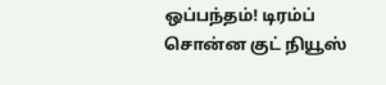ஒப்பந்தம்! டிரம்ப் சொன்ன குட் நியூஸ்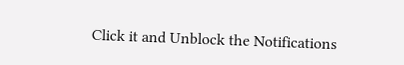Click it and Unblock the Notifications